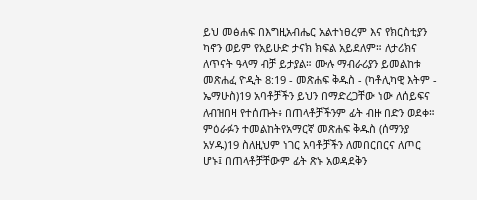ይህ መፅሐፍ በእግዚአብሔር አልተነፀረም እና የክርስቲያን ካኖን ወይም የአይሁድ ታናክ ክፍል አይደለም። ለታሪክና ለጥናት ዓላማ ብቻ ይታያል። ሙሉ ማብራሪያን ይመልከቱ መጽሐፈ ዮዲት 8:19 - መጽሐፍ ቅዱስ - (ካቶሊካዊ እትም - ኤማሁስ)19 አባቶቻችን ይህን በማድረጋቸው ነው ለሰይፍና ለብዝበዛ የተሰጡት፥ በጠላቶቻችንም ፊት ብዙ በድን ወደቀ። ምዕራፉን ተመልከትየአማርኛ መጽሐፍ ቅዱስ (ሰማንያ አሃዱ)19 ስለዚህም ነገር አባቶቻችን ለመበርበርና ለጦር ሆኑ፤ በጠላቶቻቸውም ፊት ጽኑ አወዳደቅን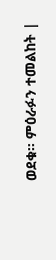ወደቁ። ምዕራፉን ተመልከት |